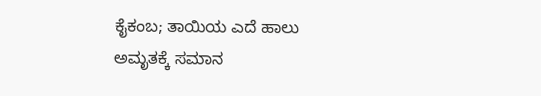ಕೈಕಂಬ; ತಾಯಿಯ ಎದೆ ಹಾಲು ಅಮೃತಕ್ಕೆ ಸಮಾನ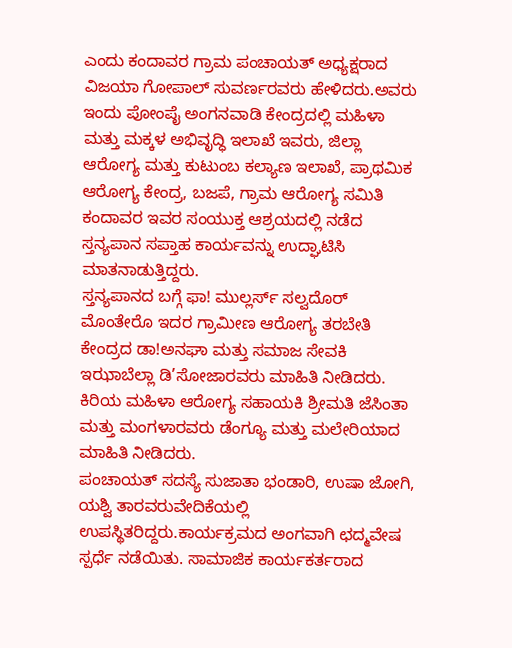ಎಂದು ಕಂದಾವರ ಗ್ರಾಮ ಪಂಚಾಯತ್ ಅಧ್ಯಕ್ಷರಾದ ವಿಜಯಾ ಗೋಪಾಲ್ ಸುವರ್ಣರವರು ಹೇಳಿದರು.ಅವರು ಇಂದು ಪೋಂಪೈ ಅಂಗನವಾಡಿ ಕೇಂದ್ರದಲ್ಲಿ ಮಹಿಳಾ ಮತ್ತು ಮಕ್ಕಳ ಅಭಿವೃದ್ಧಿ ಇಲಾಖೆ ಇವರು, ಜಿಲ್ಲಾ ಆರೋಗ್ಯ ಮತ್ತು ಕುಟುಂಬ ಕಲ್ಯಾಣ ಇಲಾಖೆ, ಪ್ರಾಥಮಿಕ ಆರೋಗ್ಯ ಕೇಂದ್ರ, ಬಜಪೆ, ಗ್ರಾಮ ಆರೋಗ್ಯ ಸಮಿತಿ ಕಂದಾವರ ಇವರ ಸಂಯುಕ್ತ ಆಶ್ರಯದಲ್ಲಿ ನಡೆದ ಸ್ತನ್ಯಪಾನ ಸಪ್ತಾಹ ಕಾರ್ಯವನ್ನು ಉದ್ಘಾಟಿಸಿ ಮಾತನಾಡುತ್ತಿದ್ದರು.
ಸ್ತನ್ಯಪಾನದ ಬಗ್ಗೆ ಫಾ! ಮುಲ್ಲರ್ಸ್ ಸಲ್ವದೊರ್ ಮೊಂತೇರೊ ಇದರ ಗ್ರಾಮೀಣ ಆರೋಗ್ಯ ತರಬೇತಿ ಕೇಂದ್ರದ ಡಾ!ಅನಘಾ ಮತ್ತು ಸಮಾಜ ಸೇವಕಿ ಇಝಾಬೆಲ್ಲಾ ಡಿ’ಸೋಜಾರವರು ಮಾಹಿತಿ ನೀಡಿದರು. ಕಿರಿಯ ಮಹಿಳಾ ಆರೋಗ್ಯ ಸಹಾಯಕಿ ಶ್ರೀಮತಿ ಜೆಸಿಂತಾ ಮತ್ತು ಮಂಗಳಾರವರು ಡೆಂಗ್ಯೂ ಮತ್ತು ಮಲೇರಿಯಾದ ಮಾಹಿತಿ ನೀಡಿದರು.
ಪಂಚಾಯತ್ ಸದಸ್ಯೆ ಸುಜಾತಾ ಭಂಡಾರಿ, ಉಷಾ ಜೋಗಿ, ಯಶ್ವಿ ತಾರವರುವೇದಿಕೆಯಲ್ಲಿ ಉಪಸ್ಥಿತರಿದ್ದರು.ಕಾರ್ಯಕ್ರಮದ ಅಂಗವಾಗಿ ಛದ್ಮವೇಷ ಸ್ಪರ್ಧೆ ನಡೆಯಿತು. ಸಾಮಾಜಿಕ ಕಾರ್ಯಕರ್ತರಾದ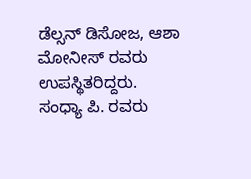ಡೆಲ್ಸನ್ ಡಿಸೋಜ, ಆಶಾ ಮೋನೀಸ್ ರವರು ಉಪಸ್ಥಿತರಿದ್ದರು.
ಸಂಧ್ಯಾ ಪಿ. ರವರು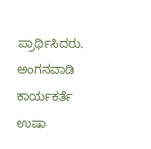ಪ್ರಾರ್ಥಿಸಿದರು. ಅಂಗನವಾಡಿ ಕಾರ್ಯಕರ್ತೆ ಉಷಾ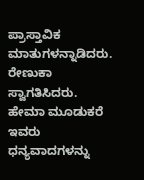ಪ್ರಾಸ್ತಾವಿಕ ಮಾತುಗಳನ್ನಾಡಿದರು. ರೇಣುಕಾ ಸ್ವಾಗತಿಸಿದರು. ಹೇಮಾ ಮೂಡುಕರೆ ಇವರು ಧನ್ಯವಾದಗಳನ್ನು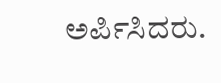ಅರ್ಪಿಸಿದರು.